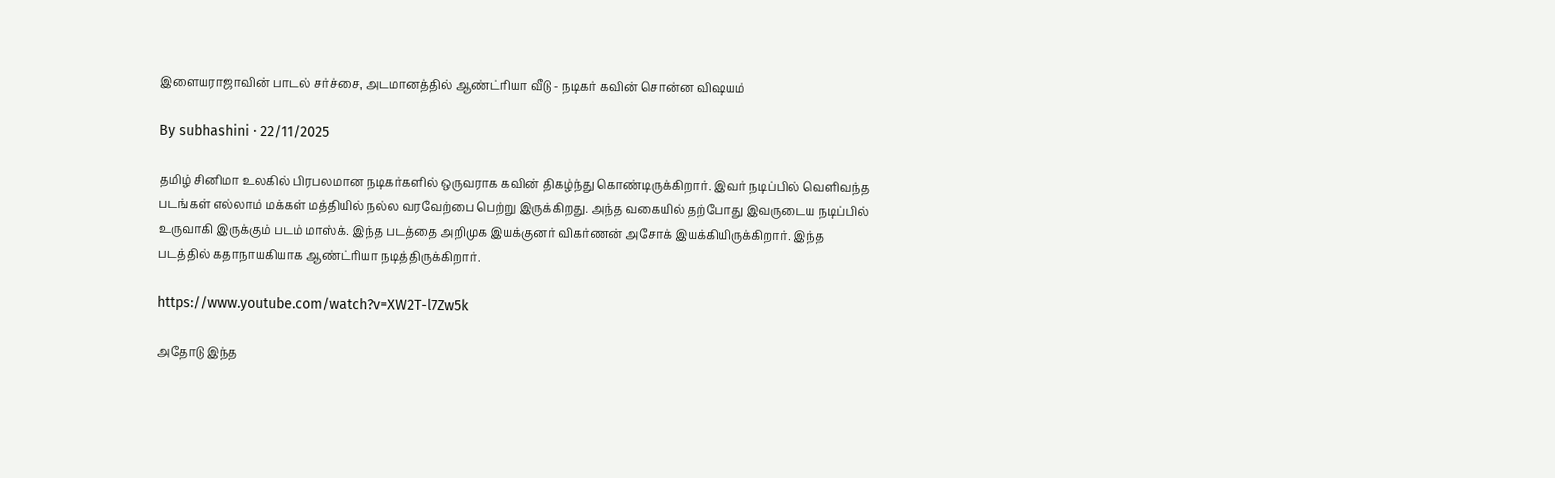இளையராஜாவின் பாடல் சர்ச்சை, அடமானத்தில் ஆண்ட்ரியா வீடு - நடிகர் கவின் சொன்ன விஷயம்

By subhashini · 22/11/2025

தமிழ் சினிமா உலகில் பிரபலமான நடிகர்களில் ஒருவராக கவின் திகழ்ந்து கொண்டிருக்கிறார். இவர் நடிப்பில் வெளிவந்த படங்கள் எல்லாம் மக்கள் மத்தியில் நல்ல வரவேற்பை பெற்று இருக்கிறது. அந்த வகையில் தற்போது இவருடைய நடிப்பில் உருவாகி இருக்கும் படம் மாஸ்க். இந்த படத்தை அறிமுக இயக்குனர் விகர்ணன் அசோக் இயக்கியிருக்கிறார். இந்த படத்தில் கதாநாயகியாக ஆண்ட்ரியா நடித்திருக்கிறார்.

https://www.youtube.com/watch?v=XW2T-l7Zw5k

அதோடு இந்த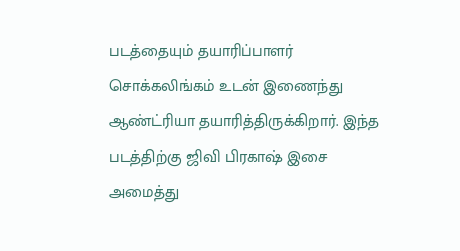படத்தையும் தயாரிப்பாளர் சொக்கலிங்கம் உடன் இணைந்து ஆண்ட்ரியா தயாரித்திருக்கிறார். இந்த படத்திற்கு ஜிவி பிரகாஷ் இசை அமைத்து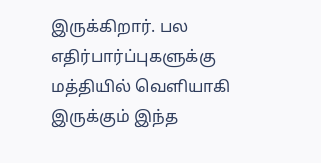இருக்கிறார். பல எதிர்பார்ப்புகளுக்கு மத்தியில் வெளியாகி இருக்கும் இந்த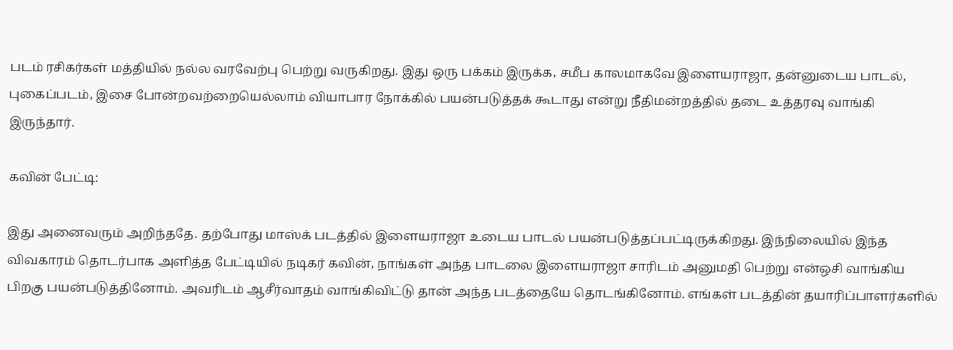படம் ரசிகர்கள் மத்தியில் நல்ல வரவேற்பு பெற்று வருகிறது. இது ஒரு பக்கம் இருக்க, சமீப காலமாகவே இளையராஜா, தன்னுடைய பாடல், புகைப்படம், இசை போன்றவற்றையெல்லாம் வியாபார நோக்கில் பயன்படுத்தக் கூடாது என்று நீதிமன்றத்தில் தடை உத்தரவு வாங்கி இருந்தார்.

கவின் பேட்டி:

இது அனைவரும் அறிந்ததே. தற்போது மாஸ்க் படத்தில் இளையராஜா உடைய பாடல் பயன்படுத்தப்பட்டிருக்கிறது. இந்நிலையில் இந்த விவகாரம் தொடர்பாக அளித்த பேட்டியில் நடிகர் கவின், நாங்கள் அந்த பாடலை இளையராஜா சாரிடம் அனுமதி பெற்று என்ஒசி வாங்கிய பிறகு பயன்படுத்தினோம். அவரிடம் ஆசீர்வாதம் வாங்கிவிட்டு தான் அந்த படத்தையே தொடங்கினோம். எங்கள் படத்தின் தயாரிப்பாளர்களில்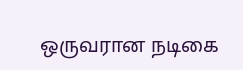ஒருவரான நடிகை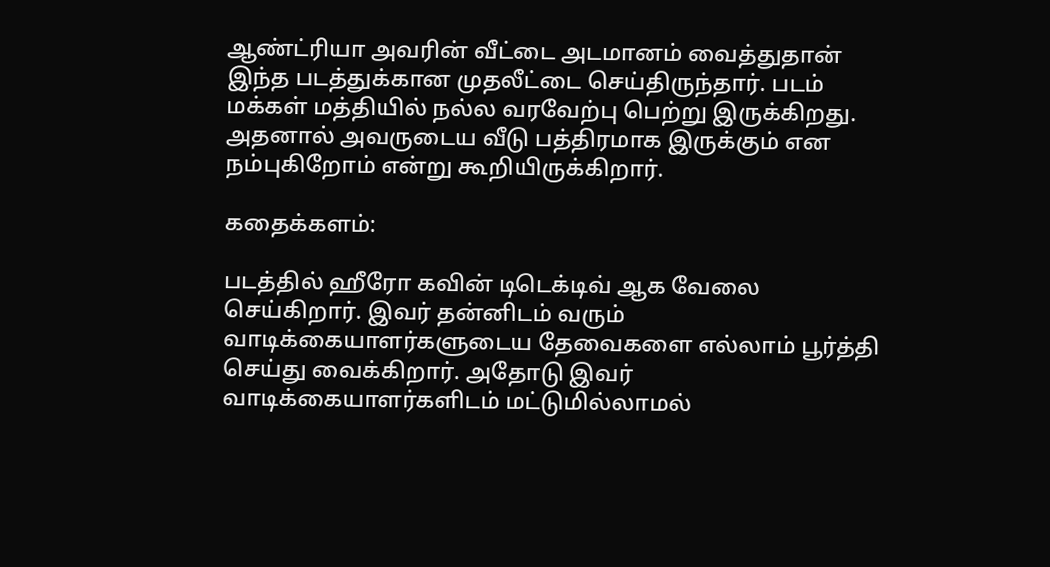ஆண்ட்ரியா அவரின் வீட்டை அடமானம் வைத்துதான் இந்த படத்துக்கான முதலீட்டை செய்திருந்தார். படம் மக்கள் மத்தியில் நல்ல வரவேற்பு பெற்று இருக்கிறது. அதனால் அவருடைய வீடு பத்திரமாக இருக்கும் என நம்புகிறோம் என்று கூறியிருக்கிறார்.

கதைக்களம்:

படத்தில் ஹீரோ கவின் டிடெக்டிவ் ஆக வேலை செய்கிறார். இவர் தன்னிடம் வரும் வாடிக்கையாளர்களுடைய தேவைகளை எல்லாம் பூர்த்தி செய்து வைக்கிறார். அதோடு இவர் வாடிக்கையாளர்களிடம் மட்டுமில்லாமல்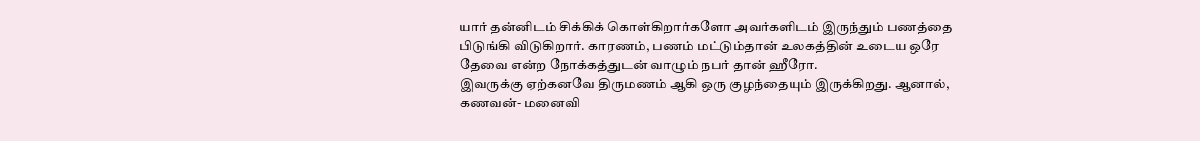யார் தன்னிடம் சிக்கிக் கொள்கிறார்களோ அவர்களிடம் இருந்தும் பணத்தை பிடுங்கி விடுகிறார். காரணம், பணம் மட்டும்தான் உலகத்தின் உடைய ஒரே தேவை என்ற நோக்கத்துடன் வாழும் நபர் தான் ஹீரோ.
இவருக்கு ஏற்கனவே திருமணம் ஆகி ஒரு குழந்தையும் இருக்கிறது. ஆனால், கணவன்- மனைவி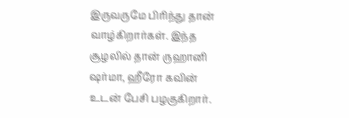இருவருமே பிரிந்து தான் வாழ்கிறார்கள். இந்த சூழலில் தான் ருஹானி ஷர்மா, ஹீரோ கவின் உடன் பேசி பழகுகிறார்.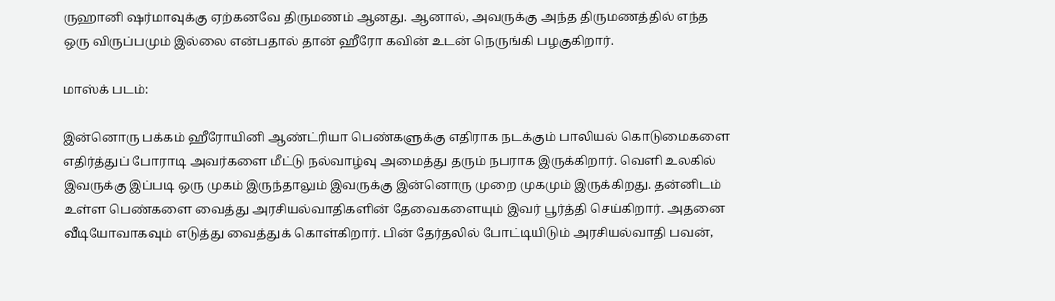ருஹானி ஷர்மாவுக்கு ஏற்கனவே திருமணம் ஆனது. ஆனால், அவருக்கு அந்த திருமணத்தில் எந்த ஒரு விருப்பமும் இல்லை என்பதால் தான் ஹீரோ கவின் உடன் நெருங்கி பழகுகிறார்.

மாஸ்க் படம்:

இன்னொரு பக்கம் ஹீரோயினி ஆண்ட்ரியா பெண்களுக்கு எதிராக நடக்கும் பாலியல் கொடுமைகளை எதிர்த்துப் போராடி அவர்களை மீட்டு நல்வாழ்வு அமைத்து தரும் நபராக இருக்கிறார். வெளி உலகில் இவருக்கு இப்படி ஒரு முகம் இருந்தாலும் இவருக்கு இன்னொரு முறை முகமும் இருக்கிறது. தன்னிடம் உள்ள பெண்களை வைத்து அரசியல்வாதிகளின் தேவைகளையும் இவர் பூர்த்தி செய்கிறார். அதனை வீடியோவாகவும் எடுத்து வைத்துக் கொள்கிறார். பின் தேர்தலில் போட்டியிடும் அரசியல்வாதி பவன்,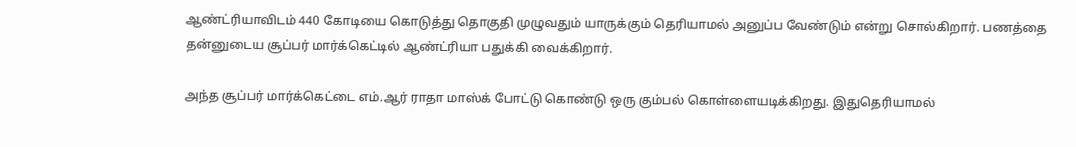ஆண்ட்ரியாவிடம் 440 கோடியை கொடுத்து தொகுதி முழுவதும் யாருக்கும் தெரியாமல் அனுப்ப வேண்டும் என்று சொல்கிறார். பணத்தை தன்னுடைய சூப்பர் மார்க்கெட்டில் ஆண்ட்ரியா பதுக்கி வைக்கிறார்.

அந்த சூப்பர் மார்க்கெட்டை எம்.ஆர் ராதா மாஸ்க் போட்டு கொண்டு ஒரு கும்பல் கொள்ளையடிக்கிறது. இதுதெரியாமல்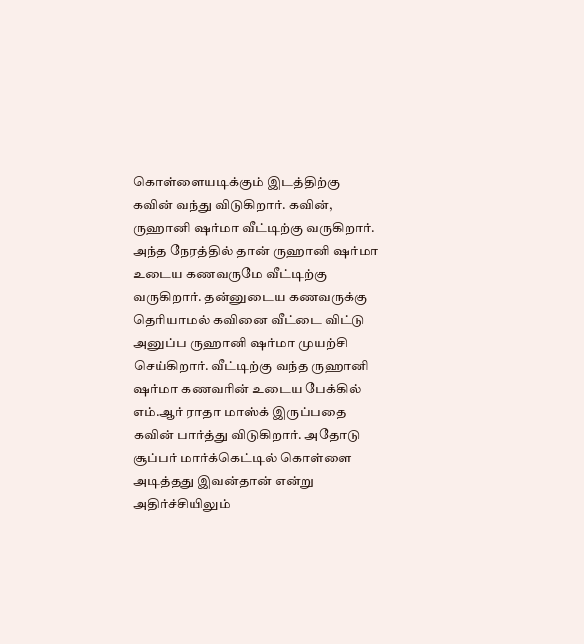கொள்ளையடிக்கும் இடத்திற்கு கவின் வந்து விடுகிறார். கவின், ருஹானி ஷர்மா வீட்டிற்கு வருகிறார். அந்த நேரத்தில் தான் ருஹானி ஷர்மா உடைய கணவருமே வீட்டிற்கு வருகிறார். தன்னுடைய கணவருக்கு தெரியாமல் கவினை வீட்டை விட்டு அனுப்ப ருஹானி ஷர்மா முயற்சி செய்கிறார். வீட்டிற்கு வந்த ருஹானி ஷர்மா கணவரின் உடைய பேக்கில் எம்.ஆர் ராதா மாஸ்க் இருப்பதை கவின் பார்த்து விடுகிறார். அதோடு சூப்பர் மார்க்கெட்டில் கொள்ளை அடித்தது இவன்தான் என்று அதிர்ச்சியிலும்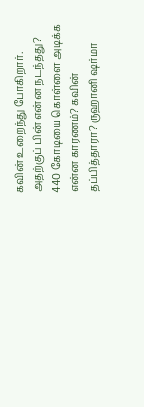கவின் உறைந்து போகிறார். அதற்குப் பின் என்ன நடந்தது? 440 கோடியை கொள்ளை அடிக்க என்ன காரணம்? கவின் தப்பித்தாரா? ருஹானி ஷர்மா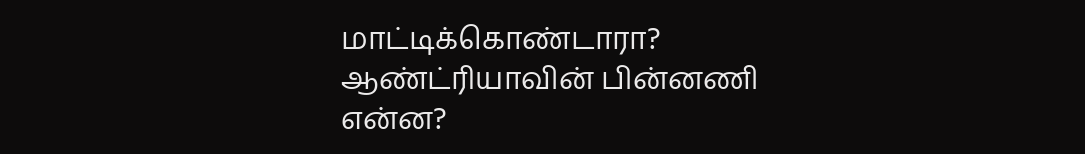மாட்டிக்கொண்டாரா? ஆண்ட்ரியாவின் பின்னணி என்ன?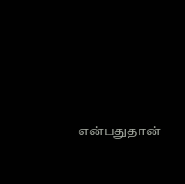என்பதுதான்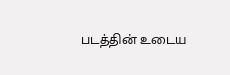படத்தின் உடைய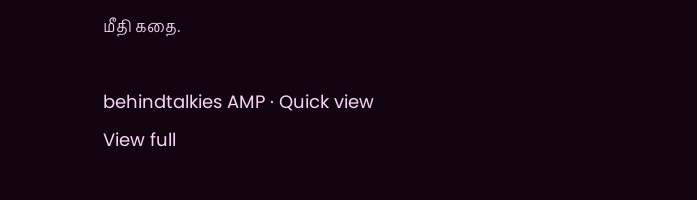மீதி கதை.

behindtalkies AMP · Quick view
View full